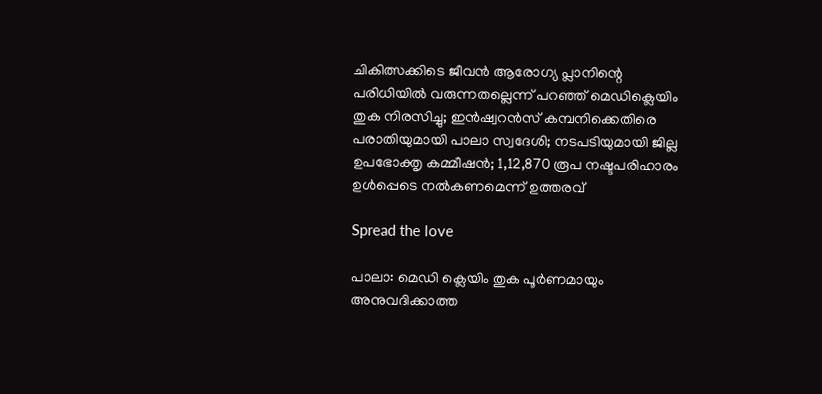ചികിത്സക്കിടെ ജീവന്‍ ആരോഗ്യ പ്ലാനിന്റെ പരിധിയില്‍ വരുന്നതല്ലെന്ന് പറഞ്ഞ് മെഡിക്ലെയിം തുക നിരസിച്ചു; ഇന്‍ഷ്വറന്‍സ് കമ്പനിക്കെതിരെ പരാതിയുമായി പാലാ സ്വദേശി; നടപടിയുമായി ജില്ല ഉപഭോക്തൃ കമ്മീഷൻ; 1,12,870 രൂപ നഷ്ടപരിഹാരം ഉള്‍പ്പെടെ നല്‍കണമെന്ന് ഉത്തരവ്

Spread the love

പാലാ: മെഡി ക്ലെയിം തുക പൂര്‍ണമായും അനുവദിക്കാത്ത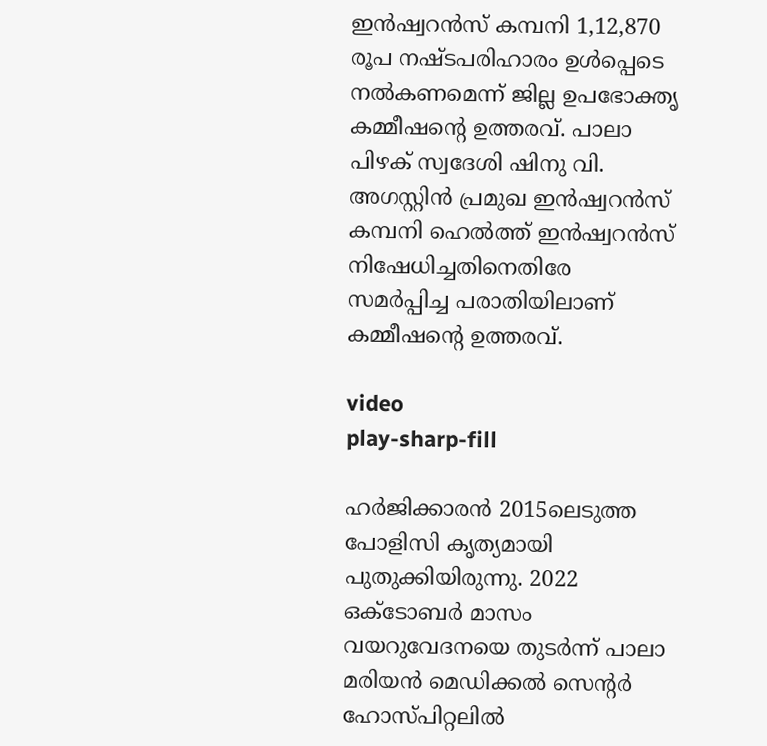ഇന്‍ഷ്വറന്‍സ് കമ്പനി 1,12,870 രൂപ നഷ്ടപരിഹാരം ഉള്‍പ്പെടെ നല്‍കണമെന്ന് ജില്ല ഉപഭോക്തൃ കമ്മീഷന്‍റെ ഉത്തരവ്. പാലാ പിഴക് സ്വദേശി ഷിനു വി. അഗസ്റ്റിന്‍ പ്രമുഖ ഇന്‍ഷ്വറന്‍സ് കമ്പനി ഹെല്‍ത്ത് ഇന്‍ഷ്വറന്‍സ് നിഷേധിച്ചതിനെതിരേ സമര്‍പ്പിച്ച പരാതിയിലാണ് കമ്മീഷന്‍റെ ഉത്തരവ്.

video
play-sharp-fill

ഹര്‍ജിക്കാരന്‍ 2015ലെടുത്ത പോളിസി കൃത്യമായി പുതുക്കിയിരുന്നു. 2022 ഒക്ടോബര്‍ മാസം വയറുവേദനയെ തുടര്‍ന്ന് പാലാ മരിയന്‍ മെഡിക്കല്‍ സെന്‍റര്‍ ഹോസ്പിറ്റലില്‍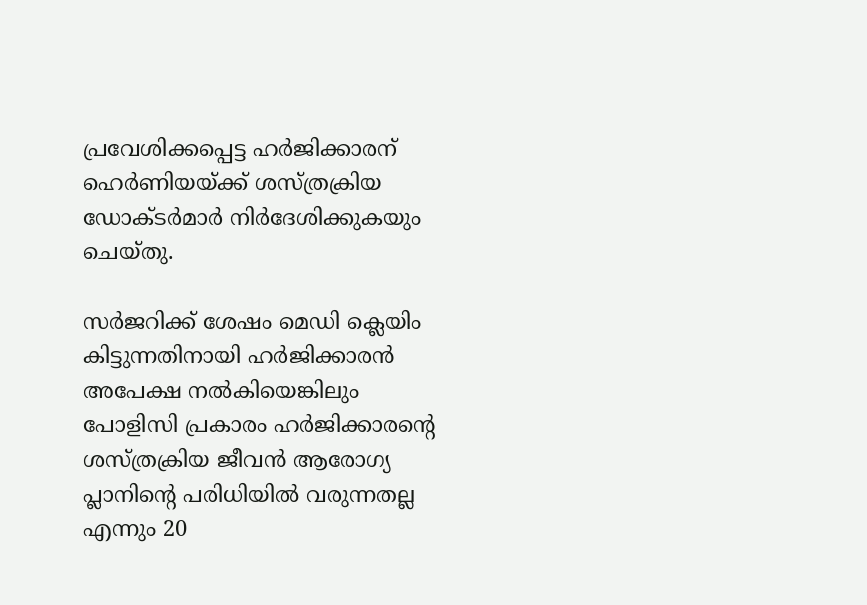പ്രവേശിക്കപ്പെട്ട ഹര്‍ജിക്കാരന് ഹെര്‍ണിയയ്ക്ക് ശസ്ത്രക്രിയ ഡോക്ടര്‍മാര്‍ നിര്‍ദേശിക്കുകയും ചെയ്തു.

സര്‍ജറിക്ക് ശേഷം മെഡി ക്ലെയിം കിട്ടുന്നതിനായി ഹര്‍ജിക്കാരന്‍ അപേക്ഷ നല്‍കിയെങ്കിലും പോളിസി പ്രകാരം ഹര്‍ജിക്കാരന്‍റെ ശസ്ത്രക്രിയ ജീവന്‍ ആരോഗ്യ പ്ലാനിന്‍റെ പരിധിയില്‍ വരുന്നതല്ല എന്നും 20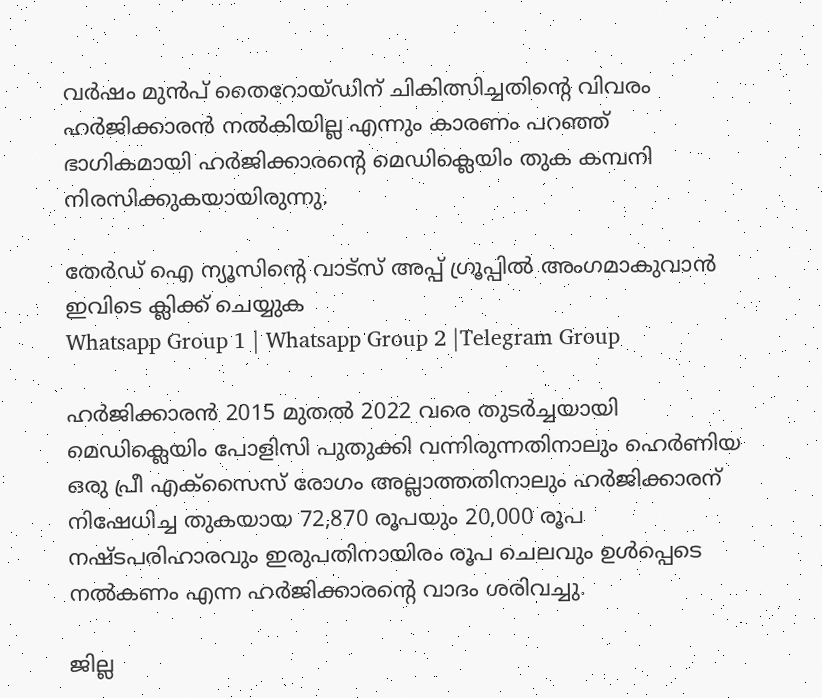വര്‍ഷം മുന്‍പ് തൈറോയ്ഡിന് ചികിത്സിച്ചതിന്‍റെ വിവരം ഹര്‍ജിക്കാരന്‍ നല്‍കിയില്ല എന്നും കാരണം പറഞ്ഞ് ഭാഗികമായി ഹര്‍ജിക്കാരന്‍റെ മെഡിക്ലെയിം തുക കമ്പനി നിരസിക്കുകയായിരുന്നു.

തേർഡ് ഐ ന്യൂസിന്റെ വാട്സ് അപ്പ് ഗ്രൂപ്പിൽ അംഗമാകുവാൻ ഇവിടെ ക്ലിക്ക് ചെയ്യുക
Whatsapp Group 1 | Whatsapp Group 2 |Telegram Group

ഹര്‍ജിക്കാരന്‍ 2015 മുതല്‍ 2022 വരെ തുടര്‍ച്ചയായി മെഡിക്ലെയിം പോളിസി പുതുക്കി വന്നിരുന്നതിനാലും ഹെര്‍ണിയ ഒരു പ്രീ എക്‌സൈസ് രോഗം അല്ലാത്തതിനാലും ഹര്‍ജിക്കാരന് നിഷേധിച്ച തുകയായ 72,870 രൂപയും 20,000 രൂപ നഷ്ടപരിഹാരവും ഇരുപതിനായിരം രൂപ ചെലവും ഉള്‍പ്പെടെ നല്‍കണം എന്ന ഹര്‍ജിക്കാരന്‍റെ വാദം ശരിവച്ചു.

ജില്ല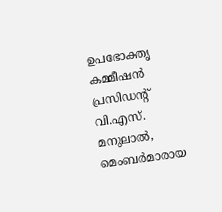ഉപഭോക്തൃ കമ്മീഷന്‍ പ്രസിഡന്‍റ് വി.എസ്. മനുലാല്‍, മെംബര്‍മാരായ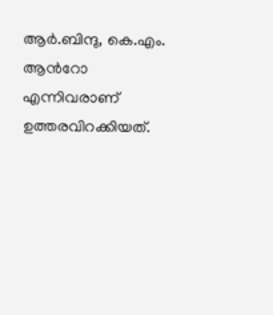ആര്‍.ബിന്ദു, കെ.എം. ആന്‍റോ എന്നിവരാണ് ഉത്തരവിറക്കിയത്.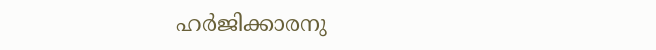ഹര്‍ജിക്കാരനു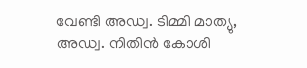വേണ്ടി അഡ്വ. ടിമ്മി മാത്യു, അഡ്വ. നിതിന്‍ കോശി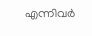എന്നിവര്‍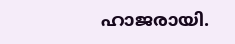ഹാജരായി.